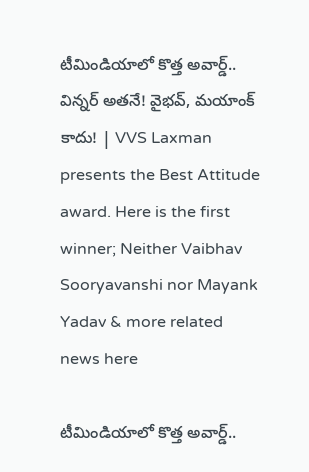టీమిండియాలో కొత్త అవార్డ్.. విన్నర్ అతనే! వైభవ్, మయాంక్ కాదు! | VVS Laxman presents the Best Attitude award. Here is the first winner; Neither Vaibhav Sooryavanshi nor Mayank Yadav & more related news here

టీమిండియాలో కొత్త అవార్డ్..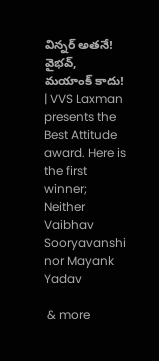విన్నర్ అతనే! వైభవ్, మయాంక్ కాదు! | VVS Laxman presents the Best Attitude award. Here is the first winner; Neither Vaibhav Sooryavanshi nor Mayank Yadav

 & more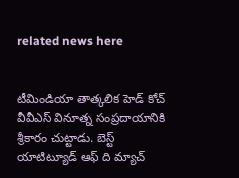related news here


టీమిండియా తాత్కలిక హెడ్ కోచ్ వీవీఎస్ వినూత్న సంప్రదాయానికి శ్రీకారం చుట్టాడు. బెస్ట్ యాటిట్యూడ్ ఆఫ్ ది మ్యాచ్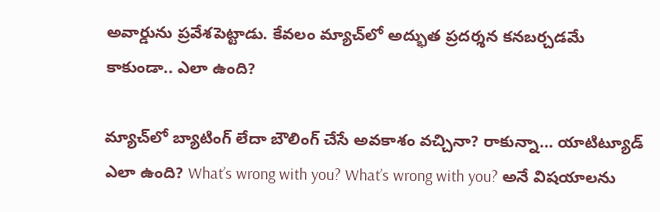అవార్డు‌ను ప్రవేశపెట్టాడు. కేవలం మ్యాచ్‌లో అద్భుత ప్రదర్శన కనబర్చడమే కాకుండా.. ఎలా ఉంది?

మ్యాచ్‌లో బ్యాటింగ్ లేదా బౌలింగ్ చేసే అవకాశం వచ్చినా? రాకున్నా… యాటిట్యూడ్ ఎలా ఉంది? What’s wrong with you? What’s wrong with you? అనే విషయాలను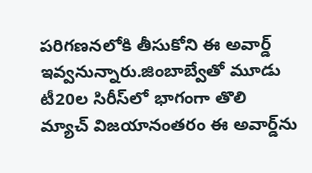పరిగణనలోకి తీసుకోని ఈ అవార్డ్ ఇవ్వనున్నారు.జింబాబ్వే‌తో మూడు టీ20ల సిరీస్‌లో భాగంగా తొలి మ్యాచ్ విజయానంతరం ఈ అవార్డ్‌ను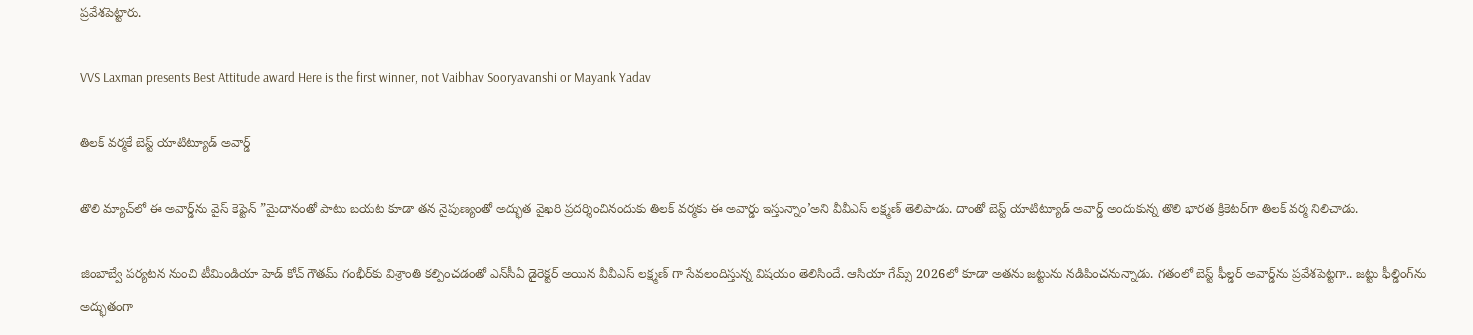ప్రవేశపెట్టారు.

VVS Laxman presents Best Attitude award Here is the first winner, not Vaibhav Sooryavanshi or Mayank Yadav

తిలక్ వర్మకే బెస్ట్ యాటిట్యూడ్ అవార్డ్

తొలి మ్యాచ్‌లో ఈ అవార్డ్‌ను వైస్ కెప్టెన్ ”మైదానంతో పాటు బయట కూడా తన నైపుణ్యంతో అద్భుత వైఖరి ప్రదర్శించినందుకు తిలక్ వర్మకు ఈ అవార్డు ఇస్తున్నాం’అని వీవీఎస్ లక్ష్మణ్ తెలిపాడు. దాంతో బెస్ట్ యాటిట్యూడ్ అవార్డ్ అందుకున్న తొలి భారత క్రికెటర్‌గా తిలక్ వర్మ నిలిచాడు.

జింబాబ్వే పర్యటన నుంచి టీమిండియా హెడ్ కోచ్ గౌతమ్ గంభీర్‌కు విశ్రాంతి కల్పించడంతో ఎన్‌సీఏ డైరెక్టర్ అయిన వీవీఎస్ లక్ష్మణ్ ‌గా సేవలందిస్తున్న విషయం తెలిసిందే. ఆసియా గేమ్స్ 2026లో కూడా అతను జట్టును నడిపించనున్నాడు. గతంలో బెస్ట్ ఫీల్డర్ అవార్డ్‌ను ప్రవేశపెట్టగా.. జట్టు ఫీల్డింగ్‌ను అద్భుతంగా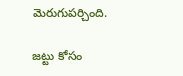మెరుగుపర్చింది.

జట్టు కోసం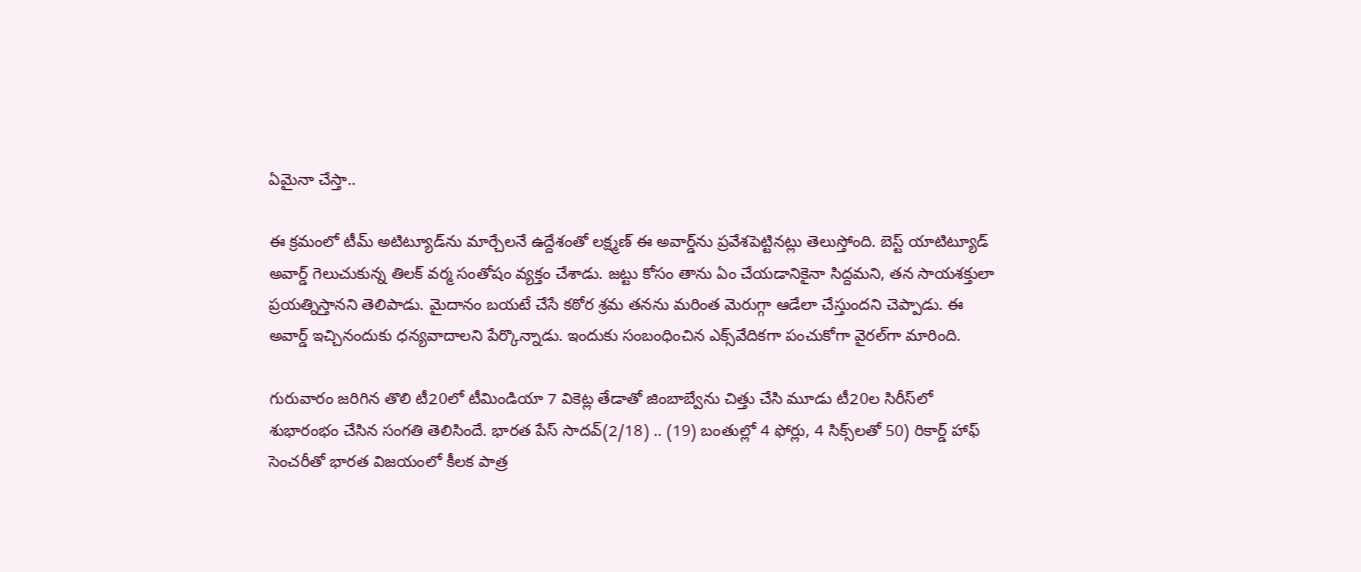ఏమైనా చేస్తా..

ఈ క్రమంలో టీమ్ అటిట్యూడ్‌ను మార్చేలనే ఉద్దేశంతో లక్ష్మణ్ ఈ అవార్డ్‌ను ప్రవేశపెట్టినట్లు తెలుస్తోంది. బెస్ట్ యాటిట్యూడ్ అవార్డ్ గెలుచుకున్న తిలక్ వర్మ సంతోషం వ్యక్తం చేశాడు. జట్టు కోసం తాను ఏం చేయడానికైనా సిద్దమని, తన సాయశక్తులా ప్రయత్నిస్తానని తెలిపాడు. మైదానం బయటే చేసే కఠోర శ్రమ తనను మరింత మెరుగ్గా ఆడేలా చేస్తుందని చెప్పాడు. ఈ అవార్డ్ ఇచ్చినందుకు ధన్యవాదాలని పేర్కొన్నాడు. ఇందుకు సంబంధించిన ఎక్స్‌వేదికగా పంచుకోగా వైరల్‌గా మారింది.

గురువారం జరిగిన తొలి టీ20లో టీమిండియా 7 వికెట్ల తేడాతో జింబాబ్వేను చిత్తు చేసి మూడు టీ20ల సిరీస్‌లో శుభారంభం చేసిన సంగతి తెలిసిందే. భారత పేస్ సాదవ్(2/18) .. (19) బంతుల్లో 4 ఫోర్లు, 4 సిక్స్‌లతో 50) రికార్డ్ హాఫ్ సెంచరీతో భారత విజయంలో కీలక పాత్ర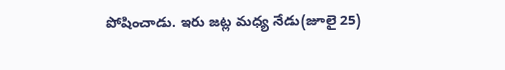పోషించాడు. ఇరు జట్ల మధ్య నేడు(జూలై 25)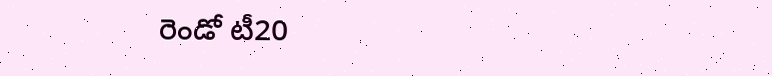రెండో టీ20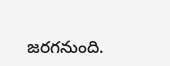జరగనుంది.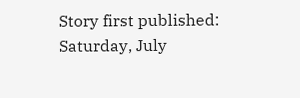Story first published: Saturday, July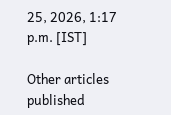25, 2026, 1:17 p.m. [IST]

Other articles published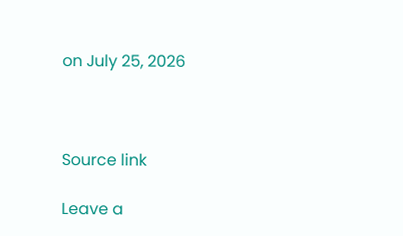on July 25, 2026



Source link

Leave a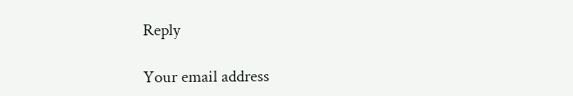Reply

Your email address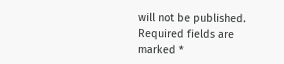will not be published. Required fields are marked *